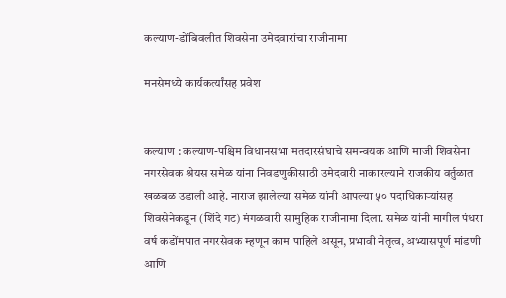कल्याण-डोंबिवलीत शिवसेना उमेदवारांचा राजीनामा

मनसेमध्ये कार्यकर्त्यांसह प्रवेश


कल्याण : कल्याण-पश्चिम विधानसभा मतदारसंघाचे समन्वयक आणि माजी शिवसेना नगरसेवक श्रेयस समेळ यांना निवडणुकीसाठी उमेदवारी नाकारल्याने राजकीय वर्तुळात खळबळ उडाली आहे. नाराज झालेल्या समेळ यांनी आपल्या ५० पदाधिकाऱ्यांसह शिवसेनेकडून (शिंदे गट) मंगळवारी सामुहिक राजीनामा दिला. समेळ यांनी मागील पंधरा वर्ष कडोंमपात नगरसेवक म्हणून काम पाहिले असून, प्रभावी नेतृत्व, अभ्यासपूर्ण मांडणी आणि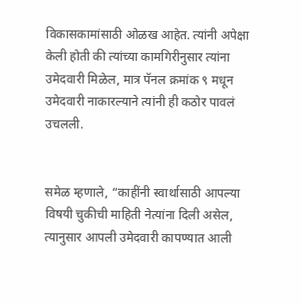विकासकामांसाठी ओळख आहेत. त्यांनी अपेक्षा केली होती की त्यांच्या कामगिरीनुसार त्यांना उमेदवारी मिळेल, मात्र पॅनल क्रमांक ९ मधून उमेदवारी नाकारल्याने त्यांनी ही कठोर पावलं उचलली.


समेळ म्हणाले, “काहींनी स्वार्थासाठी आपल्या विषयी चुकीची माहिती नेत्यांना दिली असेल, त्यानुसार आपली उमेदवारी कापण्यात आली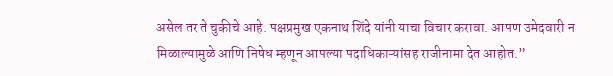असेल तर ते चुकीचे आहे. पक्षप्रमुख एकनाथ शिंदे यांनी याचा विचार करावा. आपण उमेदवारी न मिळाल्यामुळे आणि निषेध म्हणून आपल्या पदाधिकाऱ्यांसह राजीनामा देत आहोत.”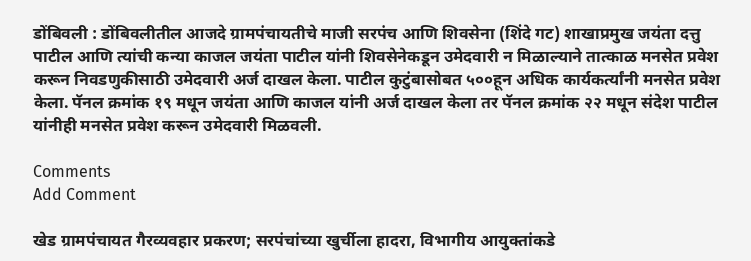डोंबिवली : डोंबिवलीतील आजदे ग्रामपंचायतीचे माजी सरपंच आणि शिवसेना (शिंदे गट) शाखाप्रमुख जयंता दत्तु पाटील आणि त्यांची कन्या काजल जयंता पाटील यांनी शिवसेनेकडून उमेदवारी न मिळाल्याने तात्काळ मनसेत प्रवेश करून निवडणुकीसाठी उमेदवारी अर्ज दाखल केला. पाटील कुटुंबासोबत ५००हून अधिक कार्यकर्त्यांनी मनसेत प्रवेश केला. पॅनल क्रमांक १९ मधून जयंता आणि काजल यांनी अर्ज दाखल केला तर पॅनल क्रमांक २२ मधून संदेश पाटील यांनीही मनसेत प्रवेश करून उमेदवारी मिळवली.

Comments
Add Comment

खेड ग्रामपंचायत गैरव्यवहार प्रकरण; सरपंचांच्या खुर्चीला हादरा, विभागीय आयुक्तांकडे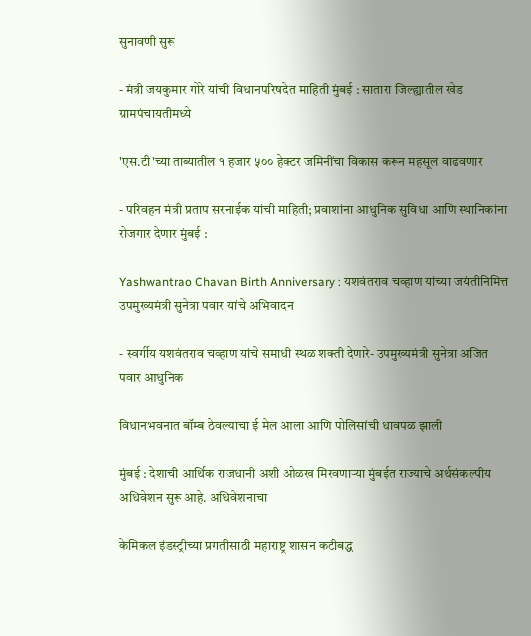सुनावणी सुरू

- मंत्री जयकुमार गोरे यांची विधानपरिषदेत माहिती मुंबई : सातारा जिल्ह्यातील खेड ग्रामपंचायतीमध्ये

'एस.टी'च्या ताब्यातील १ हजार ५०० हेक्टर जमिनींचा विकास करून महसूल वाढवणार

- परिवहन मंत्री प्रताप सरनाईक यांची माहिती; प्रवाशांना आधुनिक सुविधा आणि स्थानिकांना रोजगार देणार मुंबई :

Yashwantrao Chavan Birth Anniversary : यशवंतराव चव्हाण यांच्या जयंतीनिमित्त उपमुख्यमंत्री सुनेत्रा पवार यांचे अभिवादन

- स्वर्गीय यशवंतराव चव्हाण यांचे समाधी स्थळ शक्ती देणारे- उपमुख्यमंत्री सुनेत्रा अजित पवार आधुनिक

विधानभवनात बॉम्ब ठेवल्याचा ई मेल आला आणि पोलिसांची धावपळ झाली

मुंबई : देशाची आर्थिक राजधानी अशी ओळख मिरवणाऱ्या मुंबईत राज्याचे अर्थसंकल्पीय अधिवेशन सुरू आहे. अधिवेशनाचा

केमिकल इंडस्ट्रीच्या प्रगतीसाठी महाराष्ट्र शासन कटीबद्ध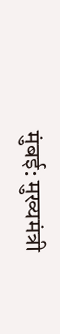मुंबई: मुख्यमंत्री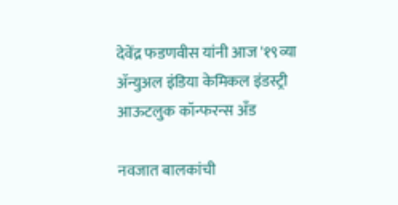देवेंद्र फडणवीस यांनी आज '१९व्या ॲन्युअल इंडिया केमिकल इंडस्ट्री आऊटलुक कॉन्फरन्स अँड

नवजात बालकांची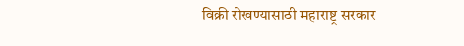विक्री रोखण्यासाठी महाराष्ट्र सरकार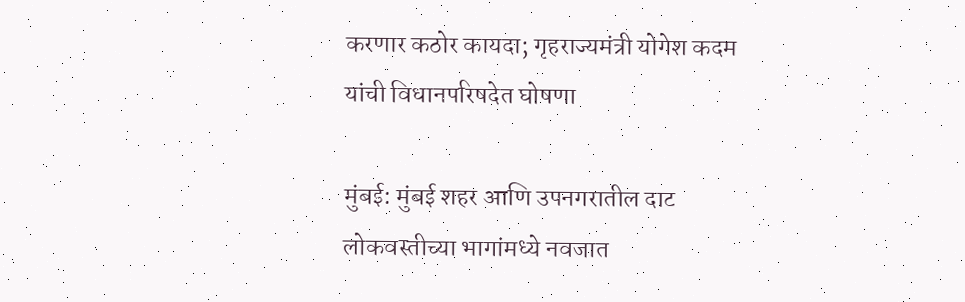करणार कठोर कायदा; गृहराज्यमंत्री योगेश कदम यांची विधानपरिषदेत घोषणा

मुंबई: मुंबई शहर आणि उपनगरातील दाट लोकवस्तीच्या भागांमध्ये नवजात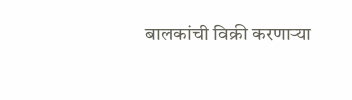बालकांची विक्री करणाऱ्या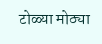टोळ्या मोठ्या